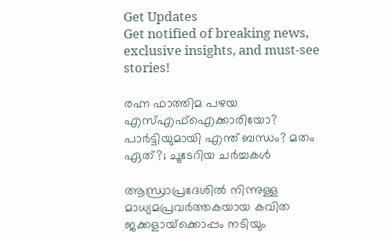Get Updates
Get notified of breaking news, exclusive insights, and must-see stories!

രഹ്ന ഫാത്തിമ പഴയ എസ്എഫ്ഐക്കാരിയോ? പാര്‍ട്ടിയുമായി എന്ത് ബന്ധം? മതം ഏത്?; ചൂടേറിയ ചര്‍ച്ചകള്‍

ആന്ധ്രാപ്രദേശില്‍ നിന്നുള്ള മാധ്യമപ്രവര്‍ത്തകയായ കവിത ജക്കളായ്‌ക്കൊപ്പം നടിയും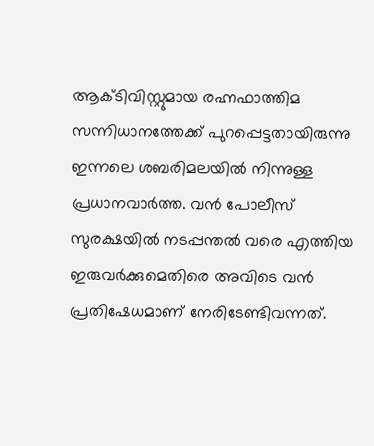ആക്ടിവിസ്റ്റുമായ രഹ്നഫാത്തിമ സന്നിധാനത്തേക്ക് പുറപ്പെട്ടതായിരുന്നു ഇന്നലെ ശബരിമലയില്‍ നിന്നുള്ള പ്രധാനവാര്‍ത്ത. വന്‍ പോലീസ് സുരക്ഷയില്‍ നടപ്പന്തല്‍ വരെ എത്തിയ ഇരുവര്‍ക്കുമെതിരെ അവിടെ വന്‍ പ്രതിഷേധമാണ് നേരിടേണ്ടിവന്നത്.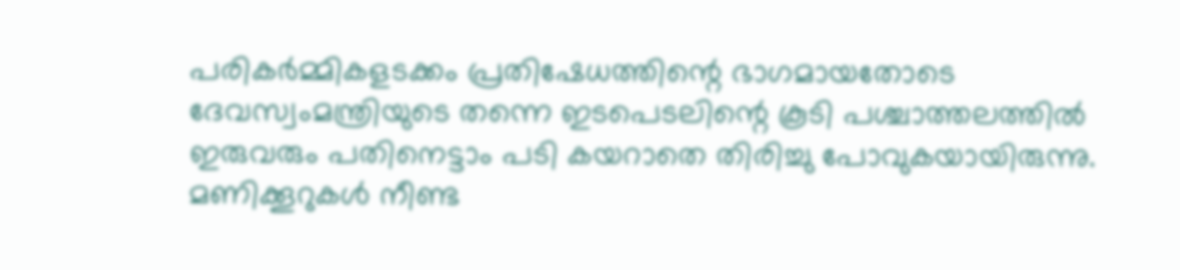പരികര്‍മ്മികളടക്കം പ്രതിഷേധത്തിന്റെ ഭാഗമായതോടെ ദേവസ്വംമന്ത്രിയുടെ തന്നെ ഇടപെടലിന്റെ കൂടി പശ്ചാത്തലത്തില്‍ ഇരുവരും പതിനെട്ടാം പടി കയറാതെ തിരിച്ചു പോവുകയായിരുന്നു. മണിക്കൂറുകള്‍ നീണ്ട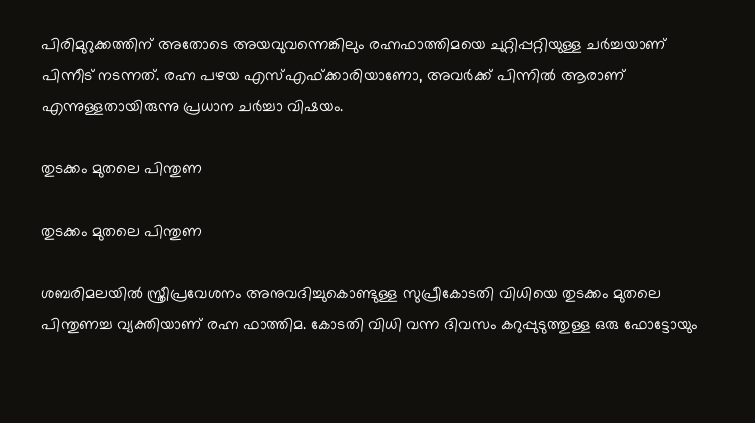പിരിമുറുക്കത്തിന് അതോടെ അയവുവന്നെങ്കിലും രഹ്നഫാത്തിമയെ ചുറ്റിപ്പറ്റിയുള്ള ചര്‍ച്ചയാണ് പിന്നീട് നടന്നത്. രഹ്ന പഴയ എസ്എഫ്ക്കാരിയാണോ, അവര്‍ക്ക് പിന്നില്‍ ആരാണ് എന്നുള്ളതായിരുന്നു പ്രധാന ചര്‍ച്ചാ വിഷയം.

തുടക്കം മുതലെ പിന്തുണ

തുടക്കം മുതലെ പിന്തുണ

ശബരിമലയില്‍ സ്ത്രീപ്രവേശനം അനുവദിച്ചുകൊണ്ടുള്ള സുപ്രീകോടതി വിധിയെ തുടക്കം മുതലെ പിന്തുണച്ച വ്യക്തിയാണ് രഹ്ന ഫാത്തിമ. കോടതി വിധി വന്ന ദിവസം കറുപ്പുടുത്തുള്ള ഒരു ഫോട്ടോയും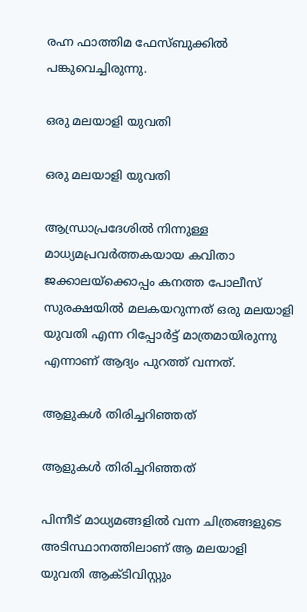രഹ്ന ഫാത്തിമ ഫേസ്ബുക്കില്‍ പങ്കുവെച്ചിരുന്നു.

ഒരു മലയാളി യുവതി

ഒരു മലയാളി യുവതി

ആന്ധ്രാപ്രദേശില്‍ നിന്നുള്ള മാധ്യമപ്രവര്‍ത്തകയായ കവിതാ ജക്കാലയ്‌ക്കൊപ്പം കനത്ത പോലീസ് സുരക്ഷയില്‍ മലകയറുന്നത് ഒരു മലയാളി യുവതി എന്ന റിപ്പോര്‍ട്ട് മാത്രമായിരുന്നു എന്നാണ് ആദ്യം പുറത്ത് വന്നത്.

ആളുകള്‍ തിരിച്ചറിഞ്ഞത്

ആളുകള്‍ തിരിച്ചറിഞ്ഞത്

പിന്നീട് മാധ്യമങ്ങളില്‍ വന്ന ചിത്രങ്ങളുടെ അടിസ്ഥാനത്തിലാണ് ആ മലയാളി യുവതി ആക്ടിവിസ്റ്റും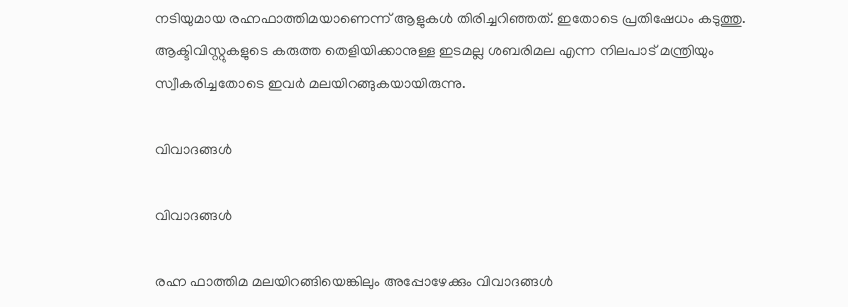നടിയുമായ രഹ്നഫാത്തിമയാണെന്ന് ആളുകള്‍ തിരിച്ചറിഞ്ഞത്. ഇതോടെ പ്രതിഷേധം കടുത്തു. ആക്ടിവിസ്റ്റുകളുടെ കരുത്ത തെളിയിക്കാനുള്ള ഇടമല്ല ശബരിമല എന്ന നിലപാട് മന്ത്രിയും സ്വീകരിച്ചതോടെ ഇവര്‍ മലയിറങ്ങുകയായിരുന്നു.

വിവാദങ്ങള്‍

വിവാദങ്ങള്‍

രഹ്ന ഫാത്തിമ മലയിറങ്ങിയെങ്കിലും അപ്പോഴേക്കും വിവാദങ്ങള്‍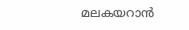മലകയറാന്‍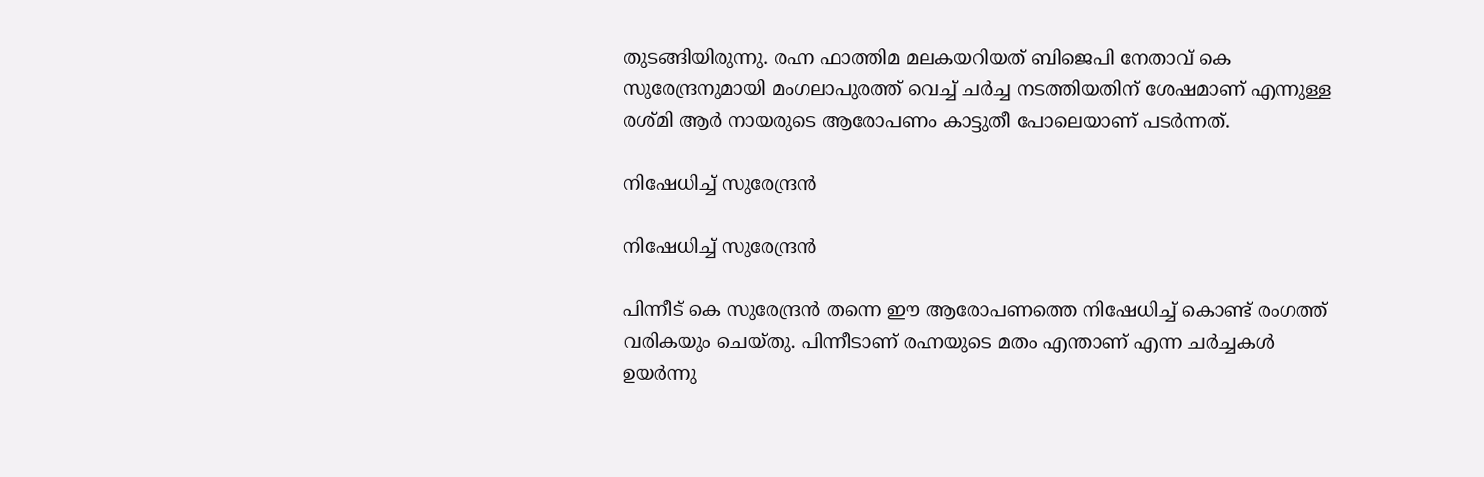തുടങ്ങിയിരുന്നു. രഹ്ന ഫാത്തിമ മലകയറിയത് ബിജെപി നേതാവ് കെ സുരേന്ദ്രനുമായി മംഗലാപുരത്ത് വെച്ച് ചര്‍ച്ച നടത്തിയതിന് ശേഷമാണ് എന്നുള്ള രശ്മി ആര്‍ നായരുടെ ആരോപണം കാട്ടുതീ പോലെയാണ് പടര്‍ന്നത്.

നിഷേധിച്ച് സുരേന്ദ്രന്‍

നിഷേധിച്ച് സുരേന്ദ്രന്‍

പിന്നീട് കെ സുരേന്ദ്രന്‍ തന്നെ ഈ ആരോപണത്തെ നിഷേധിച്ച് കൊണ്ട് രംഗത്ത് വരികയും ചെയ്തു. പിന്നീടാണ് രഹ്നയുടെ മതം എന്താണ് എന്ന ചര്‍ച്ചകള്‍ ഉയര്‍ന്നു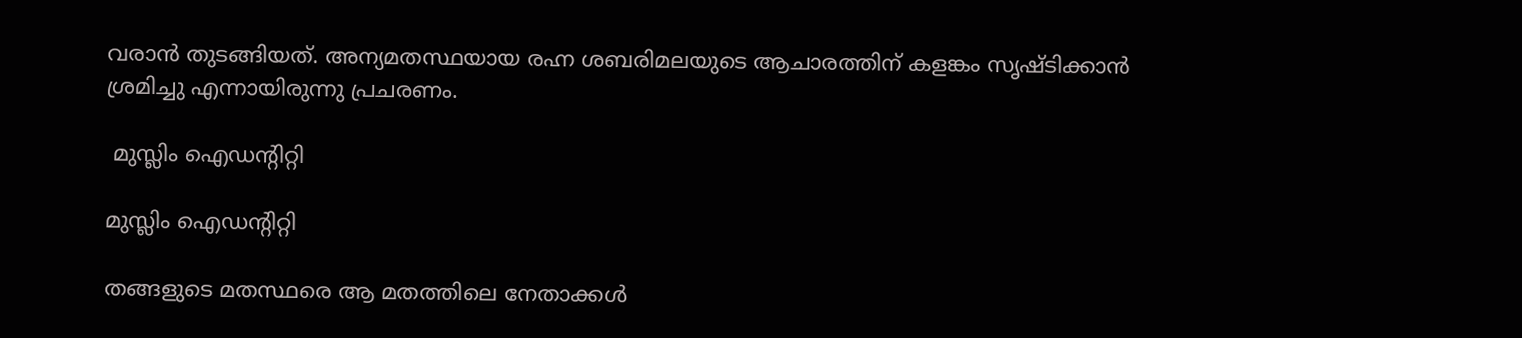വരാന്‍ തുടങ്ങിയത്. അന്യമതസ്ഥയായ രഹ്ന ശബരിമലയുടെ ആചാരത്തിന് കളങ്കം സൃഷ്ടിക്കാന്‍ ശ്രമിച്ചു എന്നായിരുന്നു പ്രചരണം.

 മുസ്ലിം ഐഡന്റിറ്റി

മുസ്ലിം ഐഡന്റിറ്റി

തങ്ങളുടെ മതസ്ഥരെ ആ മതത്തിലെ നേതാക്കള്‍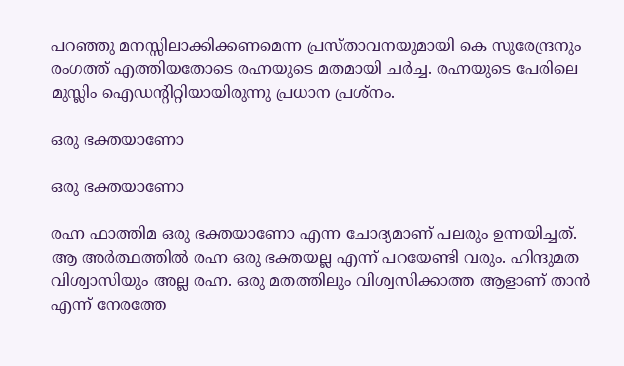പറഞ്ഞു മനസ്സിലാക്കിക്കണമെന്ന പ്രസ്താവനയുമായി കെ സുരേന്ദ്രനും രംഗത്ത് എത്തിയതോടെ രഹ്നയുടെ മതമായി ചര്‍ച്ച. രഹ്നയുടെ പേരിലെ മുസ്ലിം ഐഡന്റിറ്റിയായിരുന്നു പ്രധാന പ്രശ്‌നം.

ഒരു ഭക്തയാണോ

ഒരു ഭക്തയാണോ

രഹ്ന ഫാത്തിമ ഒരു ഭക്തയാണോ എന്ന ചോദ്യമാണ് പലരും ഉന്നയിച്ചത്. ആ അര്‍ത്ഥത്തില്‍ രഹ്ന ഒരു ഭക്തയല്ല എന്ന് പറയേണ്ടി വരും. ഹിന്ദുമത വിശ്വാസിയും അല്ല രഹ്ന. ഒരു മതത്തിലും വിശ്വസിക്കാത്ത ആളാണ് താന്‍ എന്ന് നേരത്തേ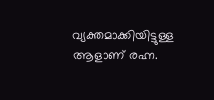വ്യക്തമാക്കിയിട്ടുള്ള ആളാണ് രഹ്ന.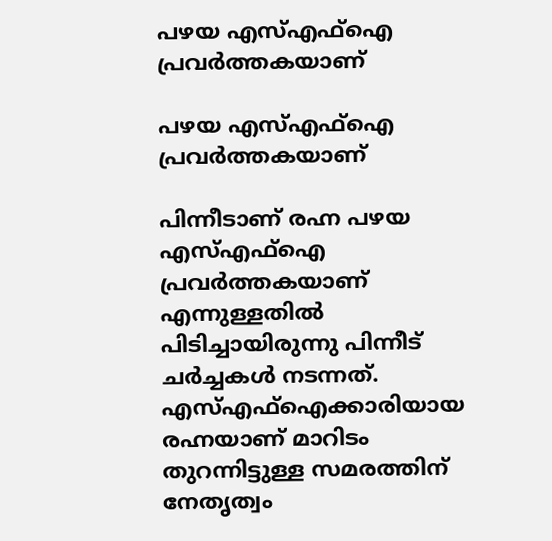പഴയ എസ്എഫ്‌ഐ പ്രവര്‍ത്തകയാണ്

പഴയ എസ്എഫ്‌ഐ പ്രവര്‍ത്തകയാണ്

പിന്നീടാണ് രഹ്ന പഴയ എസ്എഫ്‌ഐ പ്രവര്‍ത്തകയാണ് എന്നുള്ളതില്‍ പിടിച്ചായിരുന്നു പിന്നീട് ചര്‍ച്ചകള്‍ നടന്നത്. എസ്എഫ്‌ഐക്കാരിയായ രഹ്നയാണ് മാറിടം തുറന്നിട്ടുള്ള സമരത്തിന് നേതൃത്വം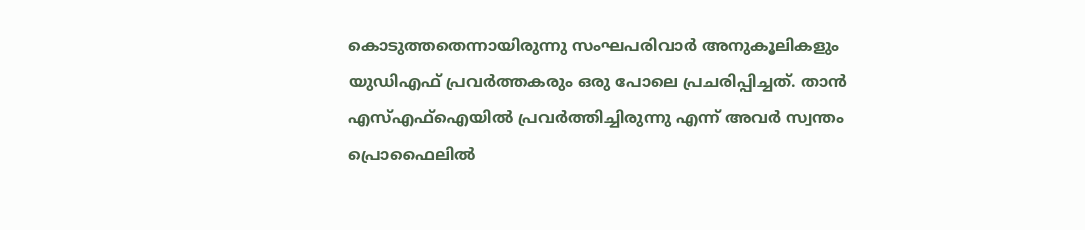കൊടുത്തതെന്നായിരുന്നു സംഘപരിവാര്‍ അനുകൂലികളും യുഡിഎഫ് പ്രവര്‍ത്തകരും ഒരു പോലെ പ്രചരിപ്പിച്ചത്. താന്‍ എസ്എഫ്‌ഐയില്‍ പ്രവര്‍ത്തിച്ചിരുന്നു എന്ന് അവര്‍ സ്വന്തം പ്രൊഫൈലില്‍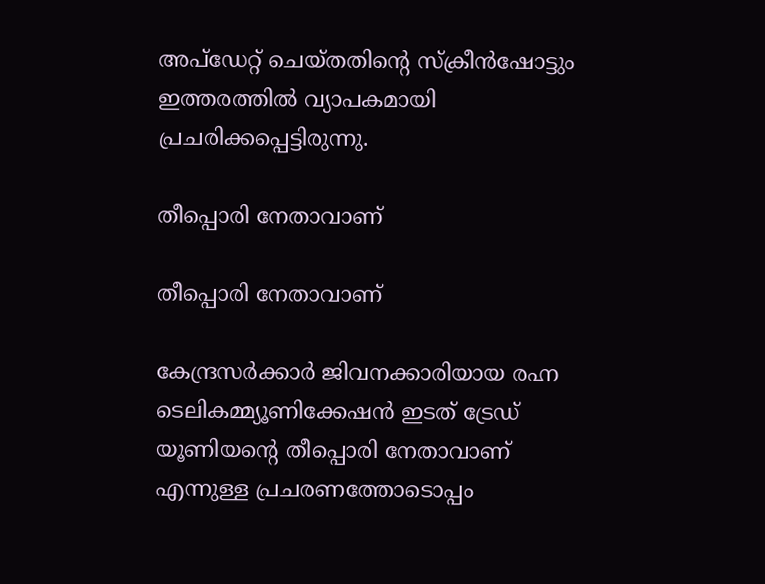അപ്‌ഡേറ്റ് ചെയ്തതിന്റെ സ്‌ക്രീന്‍ഷോട്ടും ഇത്തരത്തില്‍ വ്യാപകമായി പ്രചരിക്കപ്പെട്ടിരുന്നു.

തീപ്പൊരി നേതാവാണ്

തീപ്പൊരി നേതാവാണ്

കേന്ദ്രസര്‍ക്കാര്‍ ജിവനക്കാരിയായ രഹ്ന ടെലികമ്മ്യൂണിക്കേഷന്‍ ഇടത് ട്രേഡ് യൂണിയന്റെ തീപ്പൊരി നേതാവാണ് എന്നുള്ള പ്രചരണത്തോടൊപ്പം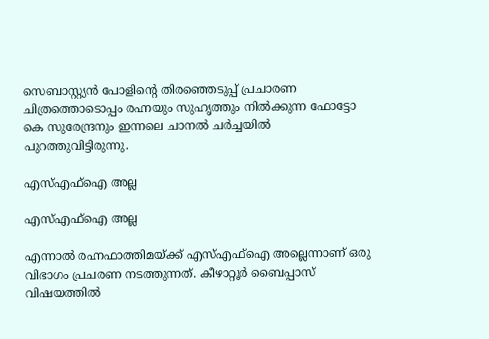സെബാസ്റ്റ്യന്‍ പോളിന്റെ തിരഞ്ഞെടുപ്പ് പ്രചാരണ ചിത്രത്തൊടൊപ്പം രഹ്നയും സുഹൃത്തും നില്‍ക്കുന്ന ഫോട്ടോ കെ സുരേന്ദ്രനും ഇന്നലെ ചാനല്‍ ചര്‍ച്ചയില്‍ പുറത്തുവിട്ടിരുന്നു.

എസ്എഫ്‌ഐ അല്ല

എസ്എഫ്‌ഐ അല്ല

എന്നാല്‍ രഹ്നഫാത്തിമയ്ക്ക് എസ്എഫ്‌ഐ അല്ലെന്നാണ് ഒരു വിഭാഗം പ്രചരണ നടത്തുന്നത്. കീഴാറ്റൂര്‍ ബൈപ്പാസ് വിഷയത്തില്‍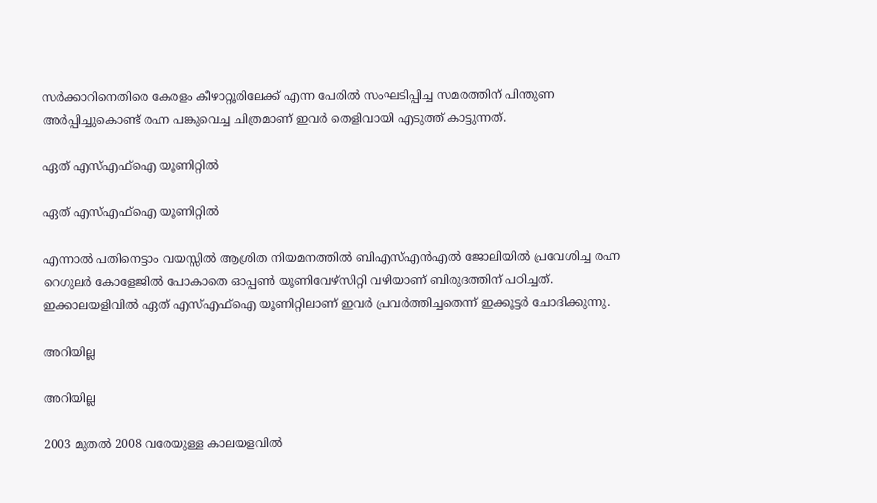സര്‍ക്കാറിനെതിരെ കേരളം കീഴാറ്റൂരിലേക്ക് എന്ന പേരില്‍ സംഘടിപ്പിച്ച സമരത്തിന് പിന്തുണ അര്‍പ്പിച്ചുകൊണ്ട് രഹ്ന പങ്കുവെച്ച ചിത്രമാണ് ഇവര്‍ തെളിവായി എടുത്ത് കാട്ടുന്നത്.

ഏത് എസ്എഫ്‌ഐ യൂണിറ്റില്‍

ഏത് എസ്എഫ്‌ഐ യൂണിറ്റില്‍

എന്നാല്‍ പതിനെട്ടാം വയസ്സില്‍ ആശ്രിത നിയമനത്തില്‍ ബിഎസ്എന്‍എല്‍ ജോലിയില്‍ പ്രവേശിച്ച രഹ്ന റെഗുലര്‍ കോളേജില്‍ പോകാതെ ഓപ്പണ്‍ യൂണിവേഴ്‌സിറ്റി വഴിയാണ് ബിരുദത്തിന് പഠിച്ചത്. ഇക്കാലയളിവില്‍ ഏത് എസ്എഫ്‌ഐ യൂണിറ്റിലാണ് ഇവര്‍ പ്രവര്‍ത്തിച്ചതെന്ന് ഇക്കൂട്ടര്‍ ചോദിക്കുന്നു.

അറിയില്ല

അറിയില്ല

2003 മുതല്‍ 2008 വരേയുള്ള കാലയളവില്‍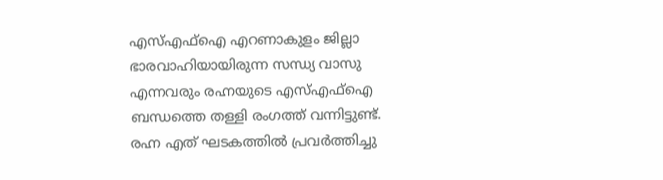എസ്എഫ്‌ഐ എറണാകുളം ജില്ലാ ഭാരവാഹിയായിരുന്ന സന്ധ്യ വാസു എന്നവരും രഹ്നയുടെ എസ്എഫ്‌ഐ ബന്ധത്തെ തള്ളി രംഗത്ത് വന്നിട്ടുണ്ട്. രഹ്ന എത് ഘടകത്തില്‍ പ്രവര്‍ത്തിച്ചു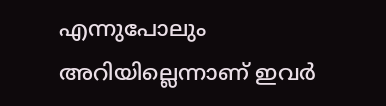എന്നുപോലും അറിയില്ലെന്നാണ് ഇവര്‍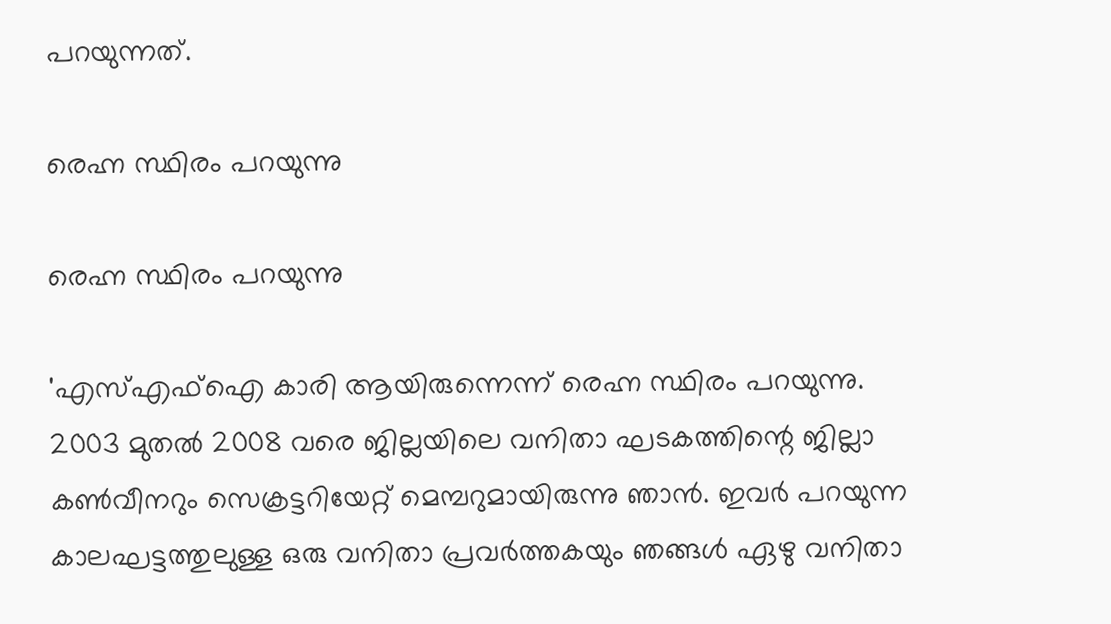പറയുന്നത്.

രെഹ്ന സ്ഥിരം പറയുന്നു

രെഹ്ന സ്ഥിരം പറയുന്നു

'എസ്എഫ്‌ഐ കാരി ആയിരുന്നെന്ന് രെഹ്ന സ്ഥിരം പറയുന്നു. 2003 മുതല്‍ 2008 വരെ ജില്ലയിലെ വനിതാ ഘടകത്തിന്റെ ജില്ലാ കണ്‍വീനറും സെക്രട്ടറിയേറ്റ് മെമ്പറുമായിരുന്നു ഞാന്‍. ഇവര്‍ പറയുന്ന കാലഘട്ടത്തുലുള്ള ഒരു വനിതാ പ്രവര്‍ത്തകയും ഞങ്ങള്‍ ഏഴു വനിതാ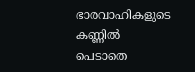ഭാരവാഹികളുടെ കണ്ണില്‍ പെടാതെ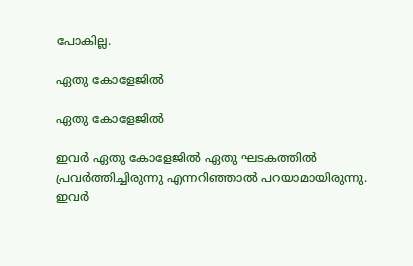പോകില്ല.

ഏതു കോളേജില്‍

ഏതു കോളേജില്‍

ഇവര്‍ ഏതു കോളേജില്‍ ഏതു ഘടകത്തില്‍ പ്രവര്‍ത്തിച്ചിരുന്നു എന്നറിഞ്ഞാല്‍ പറയാമായിരുന്നു. ഇവര്‍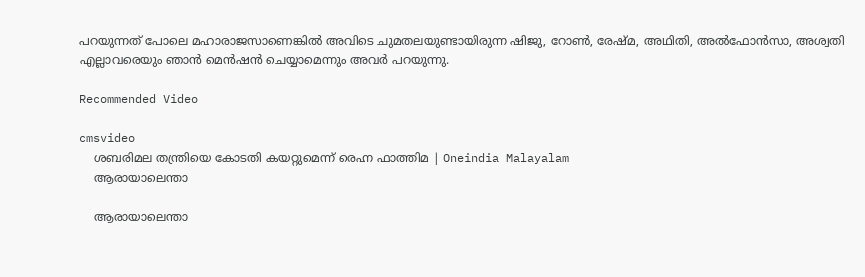പറയുന്നത് പോലെ മഹാരാജസാണെങ്കില്‍ അവിടെ ചുമതലയുണ്ടായിരുന്ന ഷിജു, റോണ്‍, രേഷ്മ, അഥിതി, അല്‍ഫോന്‍സാ, അശ്വതി എല്ലാവരെയും ഞാന്‍ മെന്‍ഷന്‍ ചെയ്യാമെന്നും അവര്‍ പറയുന്നു.

Recommended Video

cmsvideo
    ശബരിമല തന്ത്രിയെ കോടതി കയറ്റുമെന്ന് രെഹ്ന ഫാത്തിമ | Oneindia Malayalam
    ആരായാലെന്താ

    ആരായാലെന്താ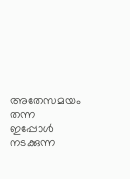അതേസമയം തന്ന ഇപ്പോള്‍ നടക്കുന്ന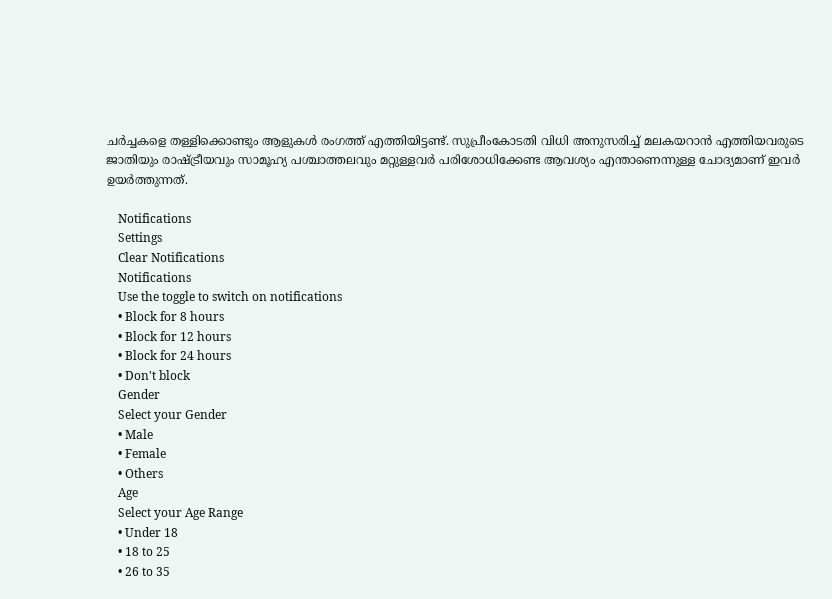ചര്‍ച്ചകളെ തള്ളിക്കൊണ്ടും ആളുകള്‍ രംഗത്ത് എത്തിയിട്ടണ്ട്. സുപ്രീംകോടതി വിധി അനുസരിച്ച് മലകയറാന്‍ എത്തിയവരുടെ ജാതിയും രാഷ്ട്രീയവും സാമൂഹ്യ പശ്ചാത്തലവും മറ്റുള്ളവര്‍ പരിശോധിക്കേണ്ട ആവശ്യം എന്താണെന്നുള്ള ചോദ്യമാണ് ഇവര്‍ ഉയര്‍ത്തുന്നത്.

    Notifications
    Settings
    Clear Notifications
    Notifications
    Use the toggle to switch on notifications
    • Block for 8 hours
    • Block for 12 hours
    • Block for 24 hours
    • Don't block
    Gender
    Select your Gender
    • Male
    • Female
    • Others
    Age
    Select your Age Range
    • Under 18
    • 18 to 25
    • 26 to 35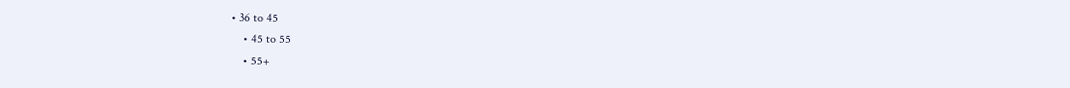• 36 to 45
    • 45 to 55
    • 55+